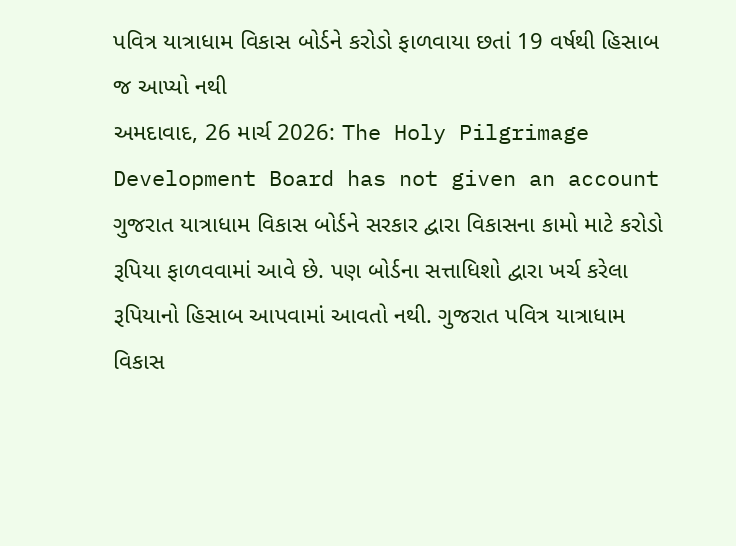પવિત્ર યાત્રાધામ વિકાસ બોર્ડને કરોડો ફાળવાયા છતાં 19 વર્ષથી હિસાબ જ આપ્યો નથી
અમદાવાદ, 26 માર્ચ 2026: The Holy Pilgrimage Development Board has not given an account ગુજરાત યાત્રાધામ વિકાસ બોર્ડને સરકાર દ્વારા વિકાસના કામો માટે કરોડો રૂપિયા ફાળવવામાં આવે છે. પણ બોર્ડના સત્તાધિશો દ્વારા ખર્ચ કરેલા રૂપિયાનો હિસાબ આપવામાં આવતો નથી. ગુજરાત પવિત્ર યાત્રાધામ વિકાસ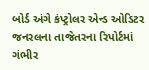બોર્ડ અંગે કંપ્ટ્રોલર એન્ડ ઓડિટર જનરલના તાજેતરના રિપોર્ટમાં ગંભીર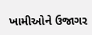ખામીઓને ઉજાગર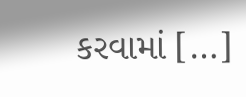કરવામાં […]